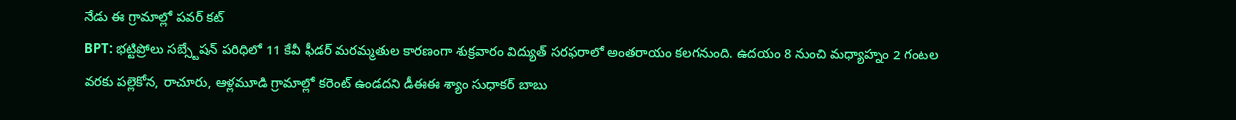నేడు ఈ గ్రామాల్లో పవర్ కట్
BPT: భట్టిప్రోలు సబ్స్టేషన్ పరిధిలో 11 కేవీ ఫీడర్ మరమ్మతుల కారణంగా శుక్రవారం విద్యుత్ సరఫరాలో అంతరాయం కలగనుంది. ఉదయం 8 నుంచి మధ్యాహ్నం 2 గంటల వరకు పల్లెకోన, రాచూరు, ఆళ్లమూడి గ్రామాల్లో కరెంట్ ఉండదని డీఈఈ శ్యాం సుధాకర్ బాబు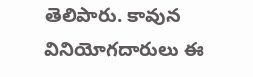తెలిపారు. కావున వినియోగదారులు ఈ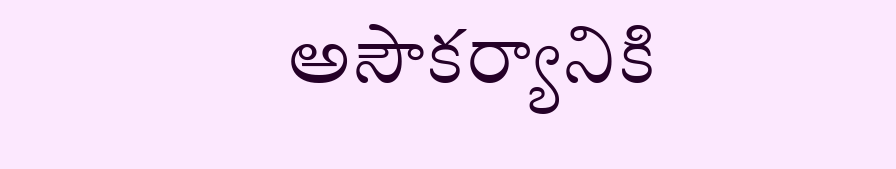అసౌకర్యానికి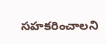సహకరించాలని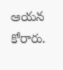ఆయన కోరారు.